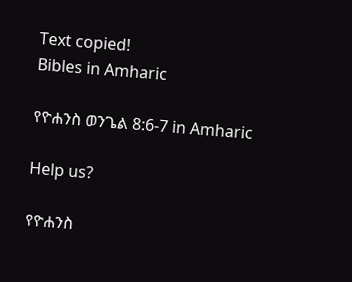Text copied!
Bibles in Amharic

የዮሐንስ ወንጌል 8:6-7 in Amharic

Help us?

የዮሐንስ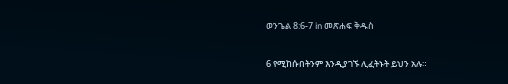ወንጌል 8:6-7 in መጽሐፍ ቅዱስ

6 የሚከሱበትንም እንዲያገኙ ሊፈትኑት ይህን አሉ።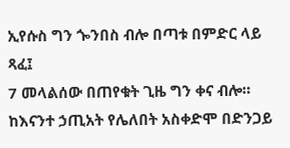ኢየሱስ ግን ጐንበስ ብሎ በጣቱ በምድር ላይ ጻፈ፤
7 መላልሰው በጠየቁት ጊዜ ግን ቀና ብሎ። ከእናንተ ኃጢአት የሌለበት አስቀድሞ በድንጋይ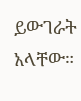ይውገራት አላቸው።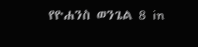የዮሐንስ ወንጌል 8 in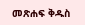መጽሐፍ ቅዱስ